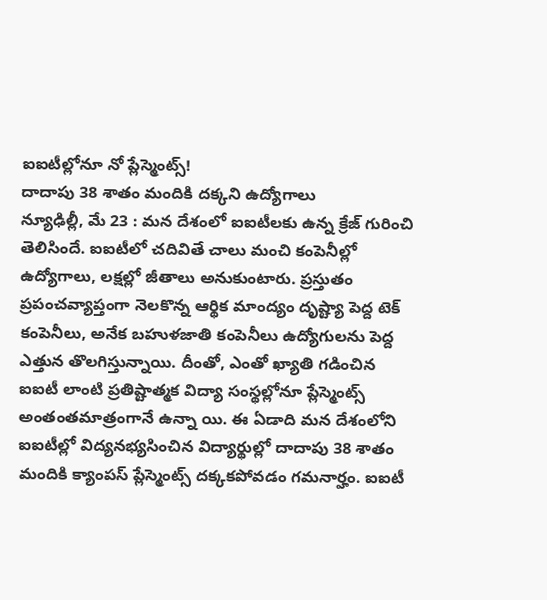ఐఐటీల్లోనూ నో ప్లేస్మెంట్స్!
దాదాపు 38 శాతం మందికి దక్కని ఉద్యోగాలు
న్యూఢిల్లీ, మే 23 : మన దేశంలో ఐఐటీలకు ఉన్న క్రేజ్ గురించి తెలిసిందే. ఐఐటీలో చదివితే చాలు మంచి కంపెనీల్లో ఉద్యోగాలు, లక్షల్లో జీతాలు అనుకుంటారు. ప్రస్తుతం ప్రపంచవ్యాప్తంగా నెలకొన్న ఆర్థిక మాంద్యం దృష్ట్యా పెద్ద టెక్ కంపెనీలు, అనేక బహుళజాతి కంపెనీలు ఉద్యోగులను పెద్ద ఎత్తున తొలగిస్తున్నాయి. దీంతో, ఎంతో ఖ్యాతి గడించిన ఐఐటీ లాంటి ప్రతిష్టాత్మక విద్యా సంస్థల్లోనూ ప్లేస్మెంట్స్ అంతంతమాత్రంగానే ఉన్నా యి. ఈ ఏడాది మన దేశంలోని ఐఐటీల్లో విద్యనభ్యసించిన విద్యార్థుల్లో దాదాపు 38 శాతం మందికి క్యాంపస్ ప్లేస్మెంట్స్ దక్కకపోవడం గమనార్హం. ఐఐటీ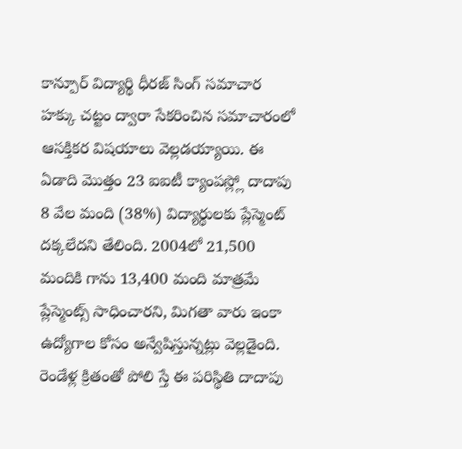కాన్పూర్ విద్యార్థి ధీరజ్ సింగ్ సమాచార హక్కు చట్టం ద్వారా సేకరించిన సమాచారంలో ఆసక్తికర విషయాలు వెల్లడయ్యాయి. ఈ ఏడాది మొత్తం 23 ఐఐటీ క్యాంపస్ల్లో దాదాపు 8 వేల మంది (38%) విద్యార్థులకు ప్లేస్మెంట్ దక్కలేదని తేలింది. 2004లో 21,500 మందికి గాను 13,400 మంది మాత్రమే ప్లేస్మెంట్స్ సాధించారని, మిగతా వారు ఇంకా ఉద్యోగాల కోసం అన్వేషిస్తున్నట్లు వెల్లడైంది. రెండేళ్ల క్రితంతో పోలి స్తే ఈ పరిస్థితి దాదాపు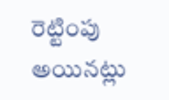రెట్టింపు అయినట్లు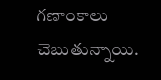గణాంకాలు చెబుతున్నాయి.